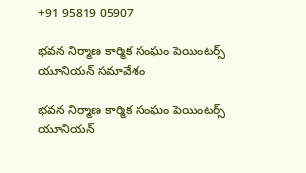+91 95819 05907

భవన నిర్మాణ కార్మిక సంఘం పెయింటర్స్ యూనియన్ సమావేశం

భవన నిర్మాణ కార్మిక సంఘం పెయింటర్స్ యూనియన్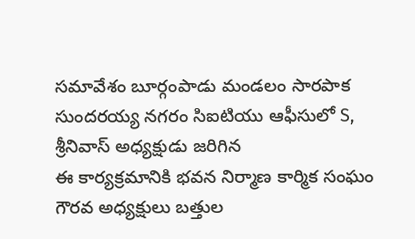సమావేశం బూర్గంపాడు మండలం సారపాక సుందరయ్య నగరం సిఐటియు ఆఫీసులో S, శ్రీనివాస్ అధ్యక్షుడు జరిగిన
ఈ కార్యక్రమానికి భవన నిర్మాణ కార్మిక సంఘం గౌరవ అధ్యక్షులు బత్తుల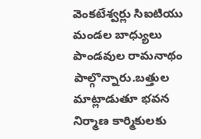వెంకటేశ్వర్లు సిఐటియు మండల బాధ్యులు పాండవుల రామనాథం పాల్గొన్నారు.బత్తుల మాట్లాడుతూ భవన నిర్మాణ కార్మికులకు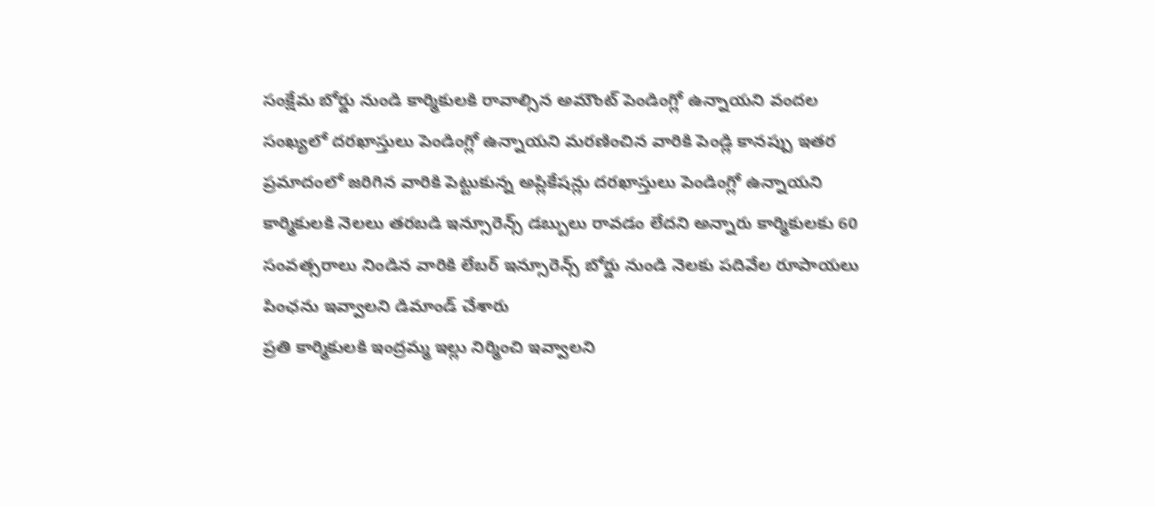సంక్షేమ బోర్డు నుండి కార్మికులకి రావాల్సిన అమౌంట్ పెండింగ్లో ఉన్నాయని వందల సంఖ్యలో దరఖాస్తులు పెండింగ్లో ఉన్నాయని మరణించిన వారికి పెండ్లి కానప్పు ఇతర ప్రమాదంలో జరిగిన వారికి పెట్టుకున్న అప్లికేషన్లు దరఖాస్తులు పెండింగ్లో ఉన్నాయని కార్మికులకి నెలలు తరబడి ఇన్సూరెన్స్ డబ్బులు రావడం లేదని అన్నారు కార్మికులకు 60 సంవత్సరాలు నిండిన వారికి లేబర్ ఇన్సూరెన్స్ బోర్డు నుండి నెలకు పదివేల రూపాయలు పింఛను ఇవ్వాలని డిమాండ్ చేశారు
ప్రతి కార్మికులకి ఇంద్రమ్మ ఇల్లు నిర్మించి ఇవ్వాలని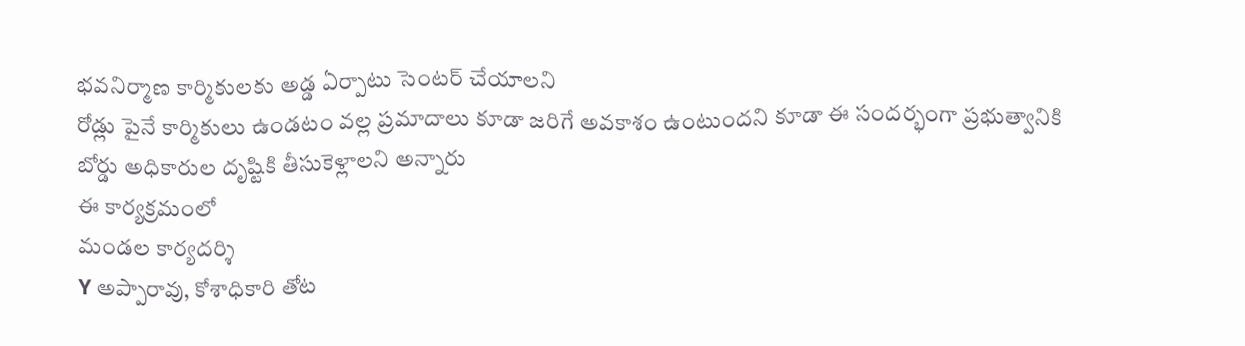భవనిర్మాణ కార్మికులకు అడ్డ ఏర్పాటు సెంటర్ చేయాలని
రోడ్లు పైనే కార్మికులు ఉండటం వల్ల ప్రమాదాలు కూడా జరిగే అవకాశం ఉంటుందని కూడా ఈ సందర్భంగా ప్రభుత్వానికి బోర్డు అధికారుల దృష్టికి తీసుకెళ్లాలని అన్నారు
ఈ కార్యక్రమంలో
మండల కార్యదర్శి
Y అప్పారావు, కోశాధికారి తోట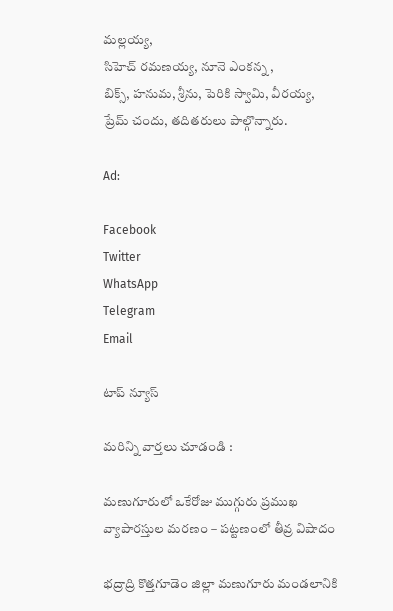మల్లయ్య,
సిహెచ్ రమణయ్య, నూనె ఎంకన్న ,
బిక్స్, హనుమ, శ్రీను, పెరికి స్వామి, వీరయ్య,
ప్రేమ్ చందు, తదితరులు పాల్గొన్నారు.

Ad:

Facebook
Twitter
WhatsApp
Telegram
Email

టాప్ న్యూస్

మరిన్ని వార్తలు చూడండి :

మణుగూరులో ఒకేరోజు ముగ్గురు ప్రముఖ వ్యాపారస్తుల మరణం – పట్టణంలో తీవ్ర విషాదం

భద్రాద్రి కొత్తగూడెం జిల్లా మణుగూరు మండలానికి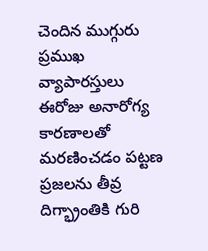చెందిన ముగ్గురు ప్రముఖ వ్యాపారస్తులు ఈరోజు అనారోగ్య కారణాలతో మరణించడం పట్టణ ప్రజలను తీవ్ర దిగ్భ్రాంతికి గురి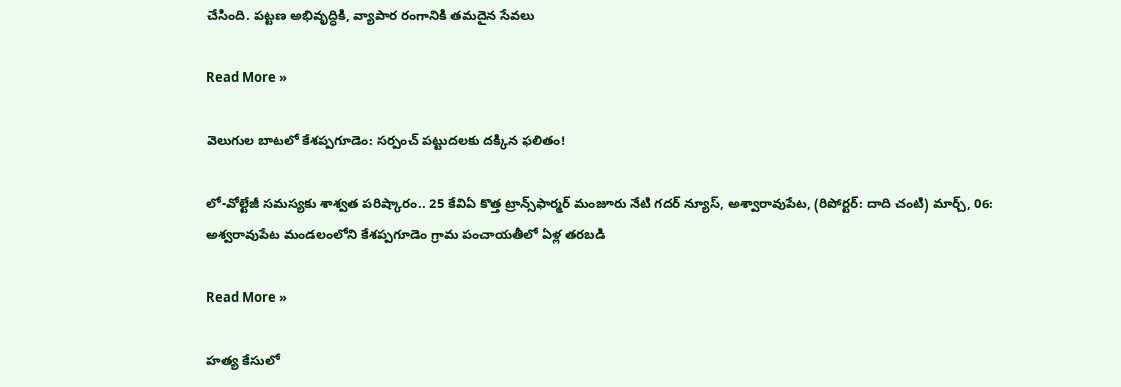చేసింది. పట్టణ అభివృద్ధికి, వ్యాపార రంగానికి తమదైన సేవలు

Read More »

వెలుగుల బాటలో కేశప్పగూడెం: సర్పంచ్ పట్టుదలకు దక్కిన ఫలితం!

లో-వోల్టేజీ సమస్యకు శాశ్వత పరిష్కారం.. 25 కేవిఏ కొత్త ట్రాన్స్‌ఫార్మర్ మంజూరు నేటి గదర్ న్యూస్, అశ్వారావుపేట, (రిపోర్టర్: దాది చంటి) మార్చ్, 06: అశ్వరావుపేట మండలంలోని కేశప్పగూడెం గ్రామ పంచాయతీలో ఏళ్ల తరబడి

Read More »

హత్య కేసులో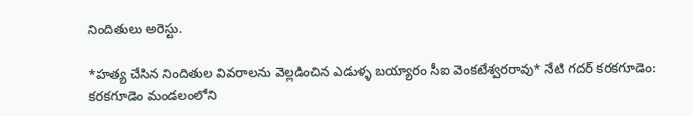నిందితులు అరెస్టు.

*హత్య చేసిన నిందితుల వివరాలను వెల్లడించిన ఎడుళ్ళ బయ్యారం సీఐ వెంకటేశ్వరరావు* నేటి గదర్‌ కరకగూడెం: కరకగూడెం మండలంలోని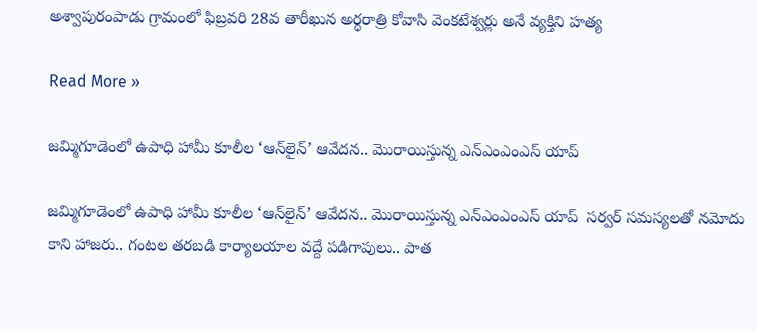అశ్వాపురంపాడు గ్రామంలో ఫిబ్రవరి 28వ తారీఖున అర్ధరాత్రి కోవాసి వెంకటేశ్వర్లు అనే వ్యక్తిని హత్య

Read More »

జమ్మిగూడెంలో ఉపాధి హామీ కూలీల ‘ఆన్‌లైన్’ ఆవేదన.. మొరాయిస్తున్న ఎన్ఎంఎంఎస్ యాప్

జమ్మిగూడెంలో ఉపాధి హామీ కూలీల ‘ఆన్‌లైన్’ ఆవేదన.. మొరాయిస్తున్న ఎన్ఎంఎంఎస్ యాప్  సర్వర్ సమస్యలతో నమోదు కాని హాజరు.. గంటల తరబడి కార్యాలయాల వద్దే పడిగాపులు.. పాత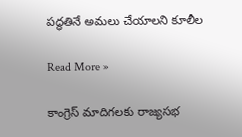పద్ధతినే అమలు చేయాలని కూలీల

Read More »

కాంగ్రెస్ మాదిగలకు రాజ్యసభ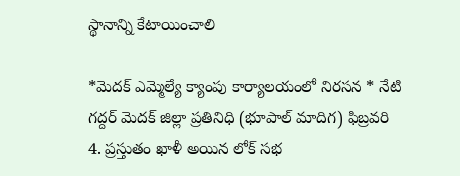స్థానాన్ని కేటాయించాలి

*మెదక్ ఎమ్మెల్యే క్యాంపు కార్యాలయంలో నిరసన * నేటి గద్దర్ మెదక్ జిల్లా ప్రతినిధి (భూపాల్ మాదిగ) ఫిబ్రవరి 4. ప్రస్తుతం ఖాళీ అయిన లోక్ సభ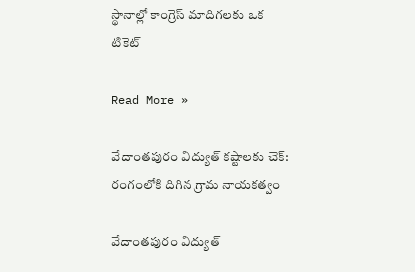స్థానాల్లో కాంగ్రెస్ మాదిగలకు ఒక టికెట్

Read More »

వేదాంతపురం విద్యుత్ కష్టాలకు చెక్: రంగంలోకి దిగిన గ్రామ నాయకత్వం

వేదాంతపురం విద్యుత్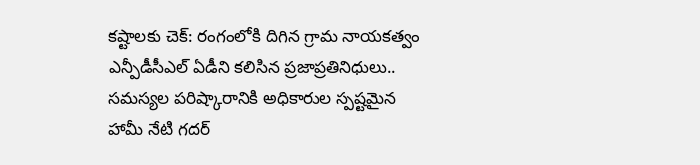కష్టాలకు చెక్: రంగంలోకి దిగిన గ్రామ నాయకత్వం ఎన్పీడీసీఎల్ ఏడీని కలిసిన ప్రజాప్రతినిధులు.. సమస్యల పరిష్కారానికి అధికారుల స్పష్టమైన హామీ నేటి గదర్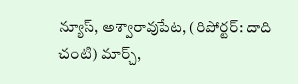న్యూస్, అశ్వారావుపేట, (రిపోర్టర్: దాది చంటి) మార్చ్,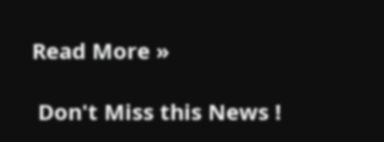Read More »

 Don't Miss this News !